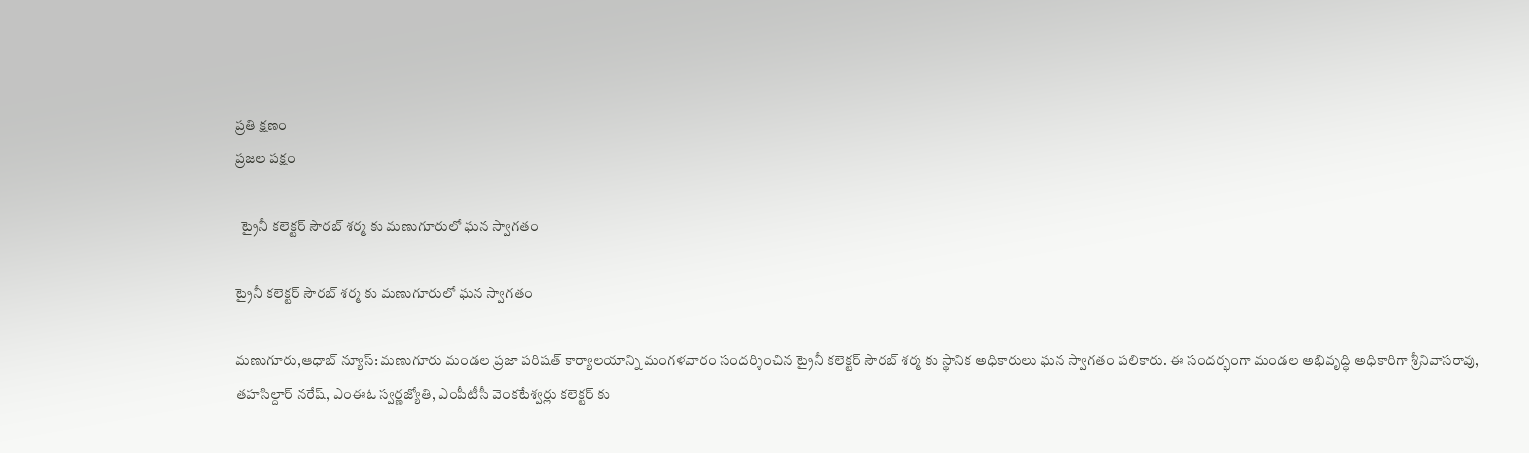ప్రతి క్షణం
ప్రజల పక్షం

  ట్రైనీ కలెక్టర్ సౌరబ్ శర్మ కు మణుగూరులో ఘన స్వాగతం

ట్రైనీ కలెక్టర్ సౌరబ్ శర్మ కు మణుగూరులో ఘన స్వాగతం

మణుగూరు,ఆధాబ్ న్యూస్: మణుగూరు మండల ప్రజా పరిషత్ కార్యాలయాన్ని మంగళవారం సందర్శించిన ట్రైనీ కలెక్టర్ సౌరబ్ శర్మ కు స్థానిక అధికారులు ఘన స్వాగతం పలికారు. ఈ సందర్భంగా మండల అభివృద్ధి అధికారిగా శ్రీనివాసరావు, తహసిల్దార్ నరేష్, ఎంఈఓ స్వర్ణజ్యోతి, ఎంపీటీసీ వెంకటేశ్వర్లు కలెక్టర్ కు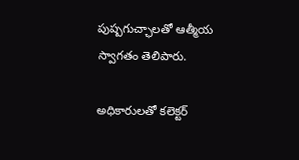పుష్పగుచ్ఛాలతో ఆత్మీయ స్వాగతం తెలిపారు.

అధికారులతో కలెక్టర్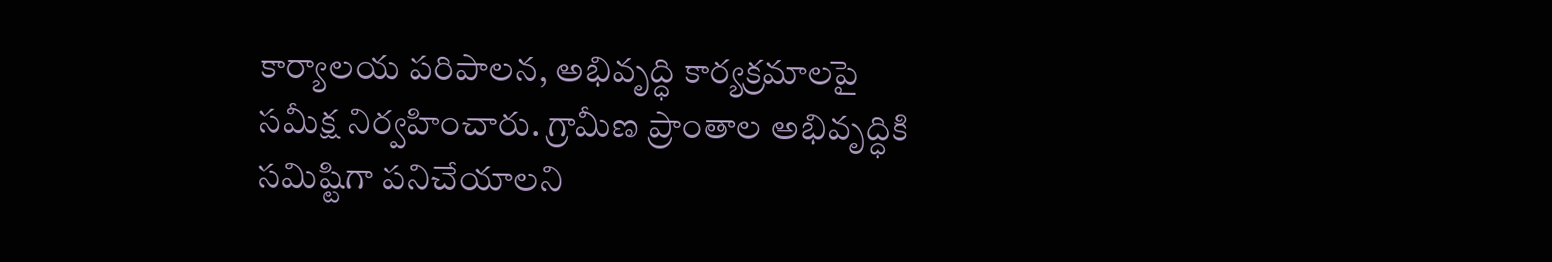కార్యాలయ పరిపాలన, అభివృద్ధి కార్యక్రమాలపై సమీక్ష నిర్వహించారు. గ్రామీణ ప్రాంతాల అభివృద్ధికి సమిష్టిగా పనిచేయాలని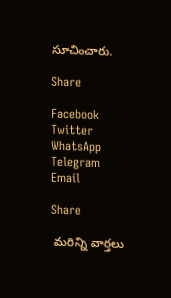సూచించారు.

Share

Facebook
Twitter
WhatsApp
Telegram
Email

Share

 మరిన్ని వార్తలు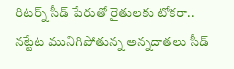రిటర్న్ సీడ్ పేరుతో రైతులకు టోకరా.. నట్టేట మునిగిపోతున్న అన్నదాతలు సీడ్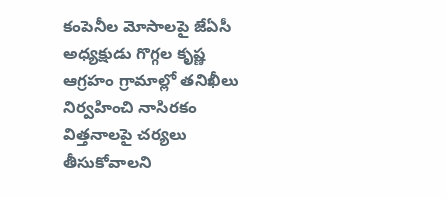కంపెనీల మోసాలపై జేఏసీ అధ్యక్షుడు గొగ్గల కృష్ణ ఆగ్రహం గ్రామాల్లో తనిఖీలు నిర్వహించి నాసిరకం విత్తనాలపై చర్యలు తీసుకోవాలని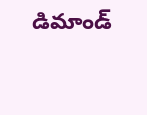డిమాండ్